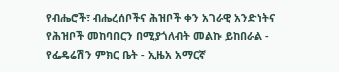የብሔሮች፣ ብሔረሰቦችና ሕዝቦች ቀን አገራዊ አንድነትና የሕዝቦች መከባበርን በሚያጎለብት መልኩ ይከበራል - የፌዴሬሽን ምክር ቤት - ኢዜአ አማርኛ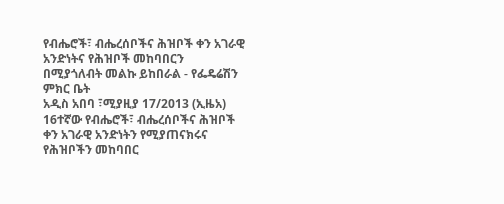የብሔሮች፣ ብሔረሰቦችና ሕዝቦች ቀን አገራዊ አንድነትና የሕዝቦች መከባበርን በሚያጎለብት መልኩ ይከበራል - የፌዴሬሽን ምክር ቤት
አዲስ አበባ ፣ሚያዚያ 17/2013 (ኢዜአ) 16ተኛው የብሔሮች፣ ብሔረሰቦችና ሕዝቦች ቀን አገራዊ አንድነትን የሚያጠናክሩና የሕዝቦችን መከባበር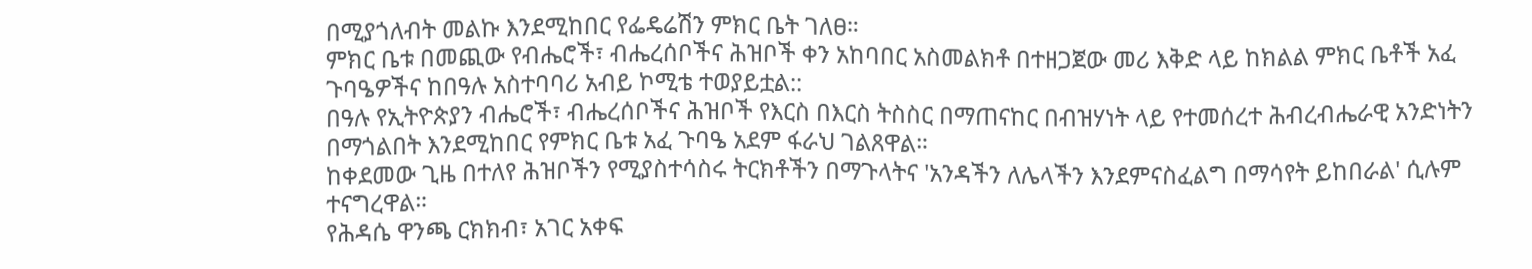በሚያጎለብት መልኩ እንደሚከበር የፌዴሬሽን ምክር ቤት ገለፀ።
ምክር ቤቱ በመጪው የብሔሮች፣ ብሔረሰቦችና ሕዝቦች ቀን አከባበር አስመልክቶ በተዘጋጀው መሪ እቅድ ላይ ከክልል ምክር ቤቶች አፈ ጉባዔዎችና ከበዓሉ አስተባባሪ አብይ ኮሚቴ ተወያይቷል::
በዓሉ የኢትዮጵያን ብሔሮች፣ ብሔረሰቦችና ሕዝቦች የእርስ በእርስ ትስስር በማጠናከር በብዝሃነት ላይ የተመሰረተ ሕብረብሔራዊ አንድነትን በማጎልበት እንደሚከበር የምክር ቤቱ አፈ ጉባዔ አደም ፋራህ ገልጸዋል።
ከቀደመው ጊዜ በተለየ ሕዝቦችን የሚያስተሳስሩ ትርክቶችን በማጉላትና 'አንዳችን ለሌላችን እንደምናስፈልግ በማሳየት ይከበራል' ሲሉም ተናግረዋል።
የሕዳሴ ዋንጫ ርክክብ፣ አገር አቀፍ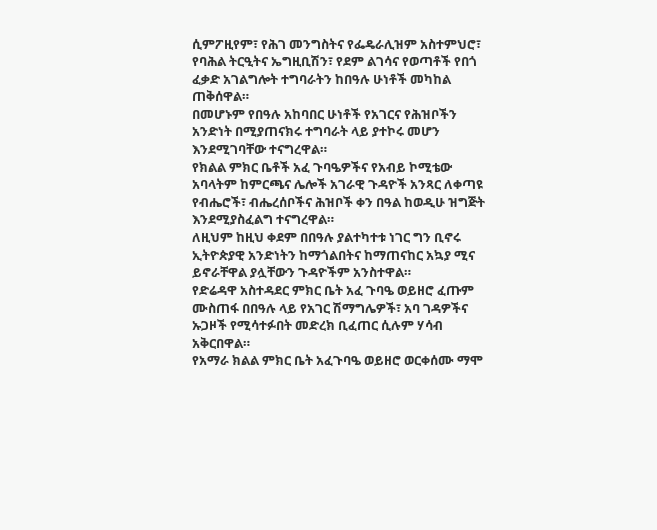ሲምፖዚየም፣ የሕገ መንግስትና የፌዴራሊዝም አስተምህሮ፣ የባሕል ትርዒትና ኤግዚቢሽን፣ የደም ልገሳና የወጣቶች የበጎ ፈቃድ አገልግሎት ተግባራትን ከበዓሉ ሁነቶች መካከል ጠቅሰዋል።
በመሆኑም የበዓሉ አከባበር ሁነቶች የአገርና የሕዝቦችን አንድነት በሚያጠናክሩ ተግባራት ላይ ያተኮሩ መሆን እንደሚገባቸው ተናግረዋል።
የክልል ምክር ቤቶች አፈ ጉባዔዎችና የአብይ ኮሚቴው አባላትም ከምርጫና ሌሎች አገራዊ ጉዳዮች አንጻር ለቀጣዩ የብሔሮች፣ ብሔረሰቦችና ሕዝቦች ቀን በዓል ከወዲሁ ዝግጅት እንደሚያስፈልግ ተናግረዋል።
ለዚህም ከዚህ ቀደም በበዓሉ ያልተካተቱ ነገር ግን ቢኖሩ ኢትዮጵያዊ አንድነትን ከማጎልበትና ከማጠናከር አኳያ ሚና ይኖራቸዋል ያሏቸውን ጉዳዮችም አንስተዋል።
የድሬዳዋ አስተዳደር ምክር ቤት አፈ ጉባዔ ወይዘሮ ፈጡም ሙስጠፋ በበዓሉ ላይ የአገር ሽማግሌዎች፣ አባ ገዳዎችና ኡጋዞች የሚሳተፉበት መድረክ ቢፈጠር ሲሉም ሃሳብ አቅርበዋል።
የአማራ ክልል ምክር ቤት አፈጉባዔ ወይዘሮ ወርቀሰሙ ማሞ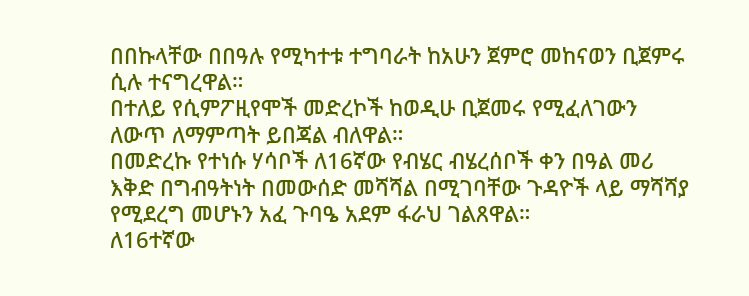በበኩላቸው በበዓሉ የሚካተቱ ተግባራት ከአሁን ጀምሮ መከናወን ቢጀምሩ ሲሉ ተናግረዋል።
በተለይ የሲምፖዚየሞች መድረኮች ከወዲሁ ቢጀመሩ የሚፈለገውን ለውጥ ለማምጣት ይበጃል ብለዋል።
በመድረኩ የተነሱ ሃሳቦች ለ16ኛው የብሄር ብሄረሰቦች ቀን በዓል መሪ እቅድ በግብዓትነት በመውሰድ መሻሻል በሚገባቸው ጉዳዮች ላይ ማሻሻያ የሚደረግ መሆኑን አፈ ጉባዔ አደም ፋራህ ገልጸዋል።
ለ16ተኛው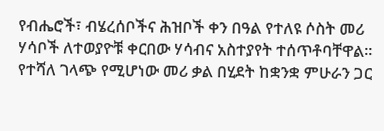የብሔሮች፣ ብሄረሰቦችና ሕዝቦች ቀን በዓል የተለዩ ሶስት መሪ ሃሳቦች ለተወያዮቹ ቀርበው ሃሳብና አስተያየት ተሰጥቶባቸዋል።
የተሻለ ገላጭ የሚሆነው መሪ ቃል በሂደት ከቋንቋ ምሁራን ጋር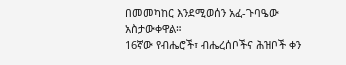በመመካከር እንደሚወሰን አፈ-ጉባዔው አስታውቀዋል።
16ኛው የብሔሮች፣ ብሔረሰቦችና ሕዝቦች ቀን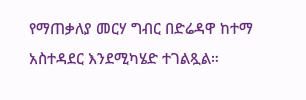የማጠቃለያ መርሃ ግብር በድሬዳዋ ከተማ አስተዳደር እንደሚካሄድ ተገልጿል።